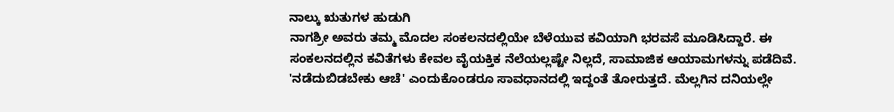ನಾಲ್ಕು ಋತುಗಳ ಹುಡುಗಿ
ನಾಗಶ್ರೀ ಅವರು ತಮ್ಮ ಮೊದಲ ಸಂಕಲನದಲ್ಲಿಯೇ ಬೆಳೆಯುವ ಕವಿಯಾಗಿ ಭರವಸೆ ಮೂಡಿಸಿದ್ದಾರೆ. ಈ ಸಂಕಲನದಲ್ಲಿನ ಕವಿತೆಗಳು ಕೇವಲ ವೈಯಕ್ತಿಕ ನೆಲೆಯಲ್ಲಷ್ಟೇ ನಿಲ್ಲದೆ, ಸಾಮಾಜಿಕ ಆಯಾಮಗಳನ್ನು ಪಡೆದಿವೆ. 'ನಡೆದುಬಿಡಬೇಕು ಆಚೆ' ಎಂದುಕೊಂಡರೂ ಸಾವಧಾನದಲ್ಲಿ ಇದ್ದಂತೆ ತೋರುತ್ತದೆ. ಮೆಲ್ಲಗಿನ ದನಿಯಲ್ಲೇ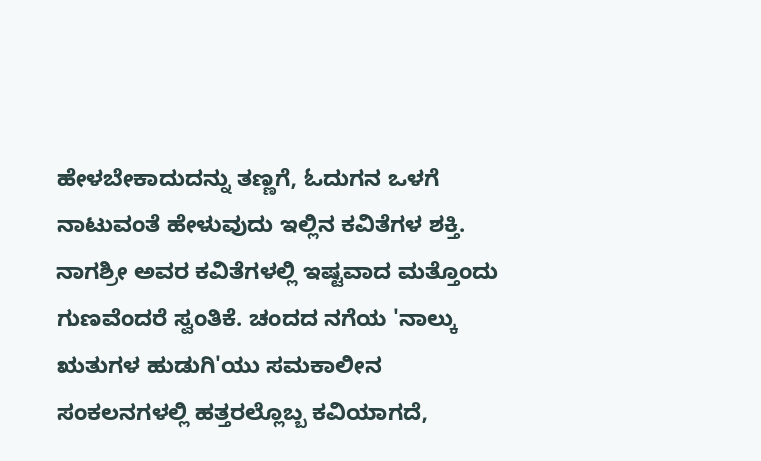ಹೇಳಬೇಕಾದುದನ್ನು ತಣ್ಣಗೆ, ಓದುಗನ ಒಳಗೆ ನಾಟುವಂತೆ ಹೇಳುವುದು ಇಲ್ಲಿನ ಕವಿತೆಗಳ ಶಕ್ತಿ. ನಾಗಶ್ರೀ ಅವರ ಕವಿತೆಗಳಲ್ಲಿ ಇಷ್ಟವಾದ ಮತ್ತೊಂದು ಗುಣವೆಂದರೆ ಸ್ವಂತಿಕೆ. ಚಂದದ ನಗೆಯ 'ನಾಲ್ಕು ಋತುಗಳ ಹುಡುಗಿ'ಯು ಸಮಕಾಲೀನ ಸಂಕಲನಗಳಲ್ಲಿ ಹತ್ತರಲ್ಲೊಬ್ಬ ಕವಿಯಾಗದೆ,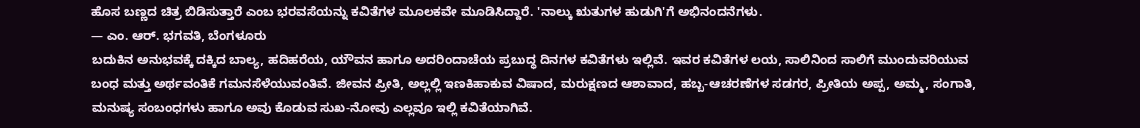ಹೊಸ ಬಣ್ಣದ ಚಿತ್ರ ಬಿಡಿಸುತ್ತಾರೆ ಎಂಬ ಭರವಸೆಯನ್ನು ಕವಿತೆಗಳ ಮೂಲಕವೇ ಮೂಡಿಸಿದ್ದಾರೆ. 'ನಾಲ್ಕು ಋತುಗಳ ಹುಡುಗಿ'ಗೆ ಅಭಿನಂದನೆಗಳು.
— ಎಂ. ಆರ್. ಭಗವತಿ, ಬೆಂಗಳೂರು
ಬದುಕಿನ ಅನುಭವಕ್ಕೆ ದಕ್ಕಿದ ಬಾಲ್ಯ, ಹದಿಹರೆಯ, ಯೌವನ ಹಾಗೂ ಅದರಿಂದಾಚೆಯ ಪ್ರಬುದ್ಧ ದಿನಗಳ ಕವಿತೆಗಳು ಇಲ್ಲಿವೆ. ಇವರ ಕವಿತೆಗಳ ಲಯ, ಸಾಲಿನಿಂದ ಸಾಲಿಗೆ ಮುಂದುವರಿಯುವ ಬಂಧ ಮತ್ತು ಅರ್ಥವಂತಿಕೆ ಗಮನಸೆಳೆಯುವಂತಿವೆ. ಜೀವನ ಪ್ರೀತಿ, ಅಲ್ಲಲ್ಲಿ ಇಣಕಿಹಾಕುವ ವಿಷಾದ, ಮರುಕ್ಷಣದ ಆಶಾವಾದ, ಹಬ್ಬ-ಆಚರಣೆಗಳ ಸಡಗರ, ಪ್ರೀತಿಯ ಅಪ್ಪ, ಅಮ್ಮ, ಸಂಗಾತಿ, ಮನುಷ್ಯ ಸಂಬಂಧಗಳು ಹಾಗೂ ಅವು ಕೊಡುವ ಸುಖ-ನೋವು ಎಲ್ಲವೂ ಇಲ್ಲಿ ಕವಿತೆಯಾಗಿವೆ.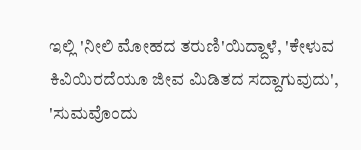ಇಲ್ಲಿ 'ನೀಲಿ ಮೋಹದ ತರುಣಿ'ಯಿದ್ದಾಳೆ, 'ಕೇಳುವ ಕಿವಿಯಿರದೆಯೂ ಜೀವ ಮಿಡಿತದ ಸದ್ದಾಗುವುದು', 'ಸುಮವೊಂದು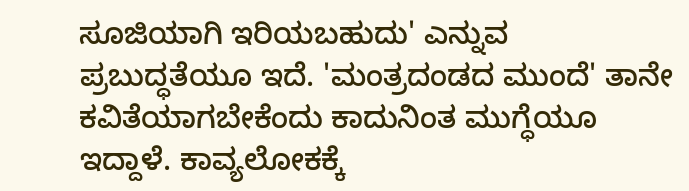ಸೂಜಿಯಾಗಿ ಇರಿಯಬಹುದು' ಎನ್ನುವ ಪ್ರಬುದ್ಧತೆಯೂ ಇದೆ. 'ಮಂತ್ರದಂಡದ ಮುಂದೆ' ತಾನೇ ಕವಿತೆಯಾಗಬೇಕೆಂದು ಕಾದುನಿಂತ ಮುಗ್ಧೆಯೂ ಇದ್ದಾಳೆ. ಕಾವ್ಯಲೋಕಕ್ಕೆ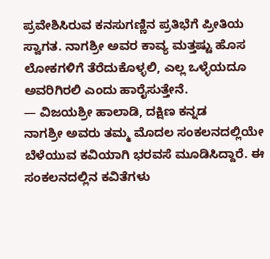ಪ್ರವೇಶಿಸಿರುವ ಕನಸುಗಣ್ಣಿನ ಪ್ರತಿಭೆಗೆ ಪ್ರೀತಿಯ ಸ್ವಾಗತ. ನಾಗಶ್ರೀ ಅವರ ಕಾವ್ಯ ಮತ್ತಷ್ಟು ಹೊಸ ಲೋಕಗಳಿಗೆ ತೆರೆದುಕೊಳ್ಳಲಿ, ಎಲ್ಲ ಒಳ್ಳೆಯದೂ ಅವರಿಗಿರಲಿ ಎಂದು ಹಾರೈಸುತ್ತೇನೆ.
— ವಿಜಯಶ್ರೀ ಹಾಲಾಡಿ, ದಕ್ಷಿಣ ಕನ್ನಡ
ನಾಗಶ್ರೀ ಅವರು ತಮ್ಮ ಮೊದಲ ಸಂಕಲನದಲ್ಲಿಯೇ ಬೆಳೆಯುವ ಕವಿಯಾಗಿ ಭರವಸೆ ಮೂಡಿಸಿದ್ದಾರೆ. ಈ ಸಂಕಲನದಲ್ಲಿನ ಕವಿತೆಗಳು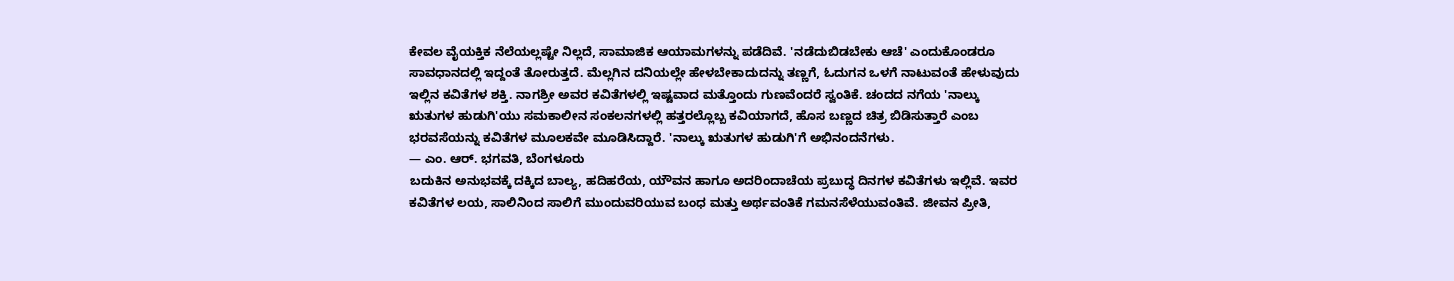ಕೇವಲ ವೈಯಕ್ತಿಕ ನೆಲೆಯಲ್ಲಷ್ಟೇ ನಿಲ್ಲದೆ, ಸಾಮಾಜಿಕ ಆಯಾಮಗಳನ್ನು ಪಡೆದಿವೆ. 'ನಡೆದುಬಿಡಬೇಕು ಆಚೆ' ಎಂದುಕೊಂಡರೂ ಸಾವಧಾನದಲ್ಲಿ ಇದ್ದಂತೆ ತೋರುತ್ತದೆ. ಮೆಲ್ಲಗಿನ ದನಿಯಲ್ಲೇ ಹೇಳಬೇಕಾದುದನ್ನು ತಣ್ಣಗೆ, ಓದುಗನ ಒಳಗೆ ನಾಟುವಂತೆ ಹೇಳುವುದು ಇಲ್ಲಿನ ಕವಿತೆಗಳ ಶಕ್ತಿ. ನಾಗಶ್ರೀ ಅವರ ಕವಿತೆಗಳಲ್ಲಿ ಇಷ್ಟವಾದ ಮತ್ತೊಂದು ಗುಣವೆಂದರೆ ಸ್ವಂತಿಕೆ. ಚಂದದ ನಗೆಯ 'ನಾಲ್ಕು ಋತುಗಳ ಹುಡುಗಿ'ಯು ಸಮಕಾಲೀನ ಸಂಕಲನಗಳಲ್ಲಿ ಹತ್ತರಲ್ಲೊಬ್ಬ ಕವಿಯಾಗದೆ, ಹೊಸ ಬಣ್ಣದ ಚಿತ್ರ ಬಿಡಿಸುತ್ತಾರೆ ಎಂಬ ಭರವಸೆಯನ್ನು ಕವಿತೆಗಳ ಮೂಲಕವೇ ಮೂಡಿಸಿದ್ದಾರೆ. 'ನಾಲ್ಕು ಋತುಗಳ ಹುಡುಗಿ'ಗೆ ಅಭಿನಂದನೆಗಳು.
— ಎಂ. ಆರ್. ಭಗವತಿ, ಬೆಂಗಳೂರು
ಬದುಕಿನ ಅನುಭವಕ್ಕೆ ದಕ್ಕಿದ ಬಾಲ್ಯ, ಹದಿಹರೆಯ, ಯೌವನ ಹಾಗೂ ಅದರಿಂದಾಚೆಯ ಪ್ರಬುದ್ಧ ದಿನಗಳ ಕವಿತೆಗಳು ಇಲ್ಲಿವೆ. ಇವರ ಕವಿತೆಗಳ ಲಯ, ಸಾಲಿನಿಂದ ಸಾಲಿಗೆ ಮುಂದುವರಿಯುವ ಬಂಧ ಮತ್ತು ಅರ್ಥವಂತಿಕೆ ಗಮನಸೆಳೆಯುವಂತಿವೆ. ಜೀವನ ಪ್ರೀತಿ,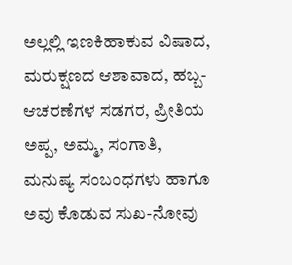ಅಲ್ಲಲ್ಲಿ ಇಣಕಿಹಾಕುವ ವಿಷಾದ, ಮರುಕ್ಷಣದ ಆಶಾವಾದ, ಹಬ್ಬ-ಆಚರಣೆಗಳ ಸಡಗರ, ಪ್ರೀತಿಯ ಅಪ್ಪ, ಅಮ್ಮ, ಸಂಗಾತಿ, ಮನುಷ್ಯ ಸಂಬಂಧಗಳು ಹಾಗೂ ಅವು ಕೊಡುವ ಸುಖ-ನೋವು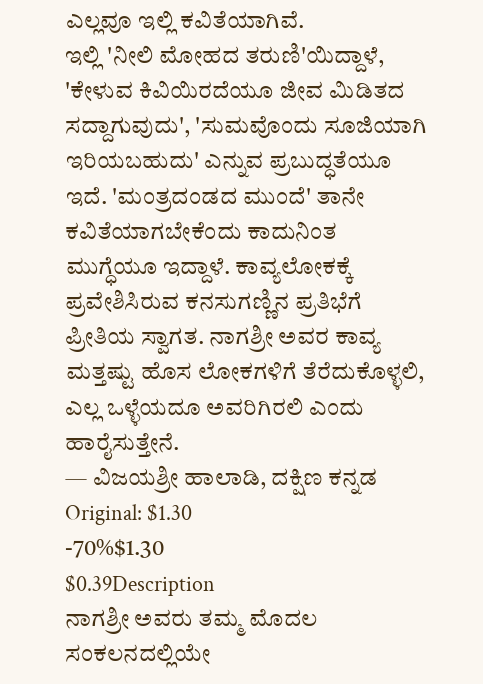ಎಲ್ಲವೂ ಇಲ್ಲಿ ಕವಿತೆಯಾಗಿವೆ.
ಇಲ್ಲಿ 'ನೀಲಿ ಮೋಹದ ತರುಣಿ'ಯಿದ್ದಾಳೆ, 'ಕೇಳುವ ಕಿವಿಯಿರದೆಯೂ ಜೀವ ಮಿಡಿತದ ಸದ್ದಾಗುವುದು', 'ಸುಮವೊಂದು ಸೂಜಿಯಾಗಿ ಇರಿಯಬಹುದು' ಎನ್ನುವ ಪ್ರಬುದ್ಧತೆಯೂ ಇದೆ. 'ಮಂತ್ರದಂಡದ ಮುಂದೆ' ತಾನೇ ಕವಿತೆಯಾಗಬೇಕೆಂದು ಕಾದುನಿಂತ ಮುಗ್ಧೆಯೂ ಇದ್ದಾಳೆ. ಕಾವ್ಯಲೋಕಕ್ಕೆ ಪ್ರವೇಶಿಸಿರುವ ಕನಸುಗಣ್ಣಿನ ಪ್ರತಿಭೆಗೆ ಪ್ರೀತಿಯ ಸ್ವಾಗತ. ನಾಗಶ್ರೀ ಅವರ ಕಾವ್ಯ ಮತ್ತಷ್ಟು ಹೊಸ ಲೋಕಗಳಿಗೆ ತೆರೆದುಕೊಳ್ಳಲಿ, ಎಲ್ಲ ಒಳ್ಳೆಯದೂ ಅವರಿಗಿರಲಿ ಎಂದು ಹಾರೈಸುತ್ತೇನೆ.
— ವಿಜಯಶ್ರೀ ಹಾಲಾಡಿ, ದಕ್ಷಿಣ ಕನ್ನಡ
Original: $1.30
-70%$1.30
$0.39Description
ನಾಗಶ್ರೀ ಅವರು ತಮ್ಮ ಮೊದಲ ಸಂಕಲನದಲ್ಲಿಯೇ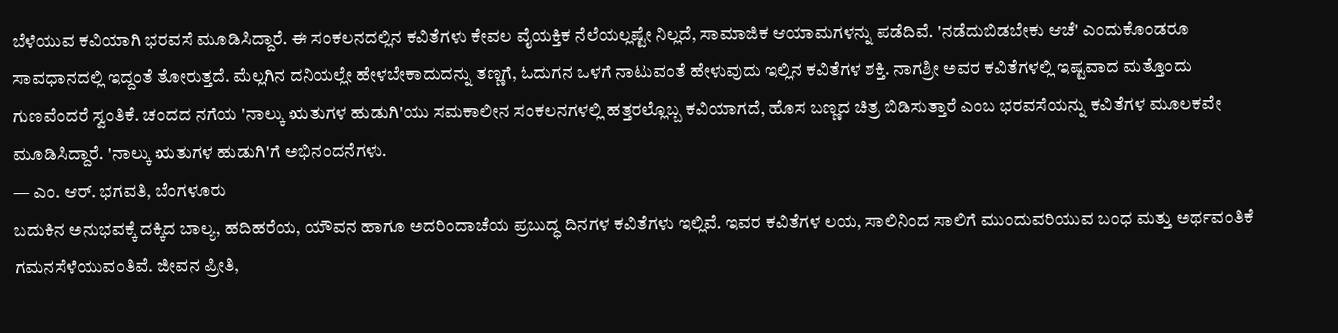ಬೆಳೆಯುವ ಕವಿಯಾಗಿ ಭರವಸೆ ಮೂಡಿಸಿದ್ದಾರೆ. ಈ ಸಂಕಲನದಲ್ಲಿನ ಕವಿತೆಗಳು ಕೇವಲ ವೈಯಕ್ತಿಕ ನೆಲೆಯಲ್ಲಷ್ಟೇ ನಿಲ್ಲದೆ, ಸಾಮಾಜಿಕ ಆಯಾಮಗಳನ್ನು ಪಡೆದಿವೆ. 'ನಡೆದುಬಿಡಬೇಕು ಆಚೆ' ಎಂದುಕೊಂಡರೂ ಸಾವಧಾನದಲ್ಲಿ ಇದ್ದಂತೆ ತೋರುತ್ತದೆ. ಮೆಲ್ಲಗಿನ ದನಿಯಲ್ಲೇ ಹೇಳಬೇಕಾದುದನ್ನು ತಣ್ಣಗೆ, ಓದುಗನ ಒಳಗೆ ನಾಟುವಂತೆ ಹೇಳುವುದು ಇಲ್ಲಿನ ಕವಿತೆಗಳ ಶಕ್ತಿ. ನಾಗಶ್ರೀ ಅವರ ಕವಿತೆಗಳಲ್ಲಿ ಇಷ್ಟವಾದ ಮತ್ತೊಂದು ಗುಣವೆಂದರೆ ಸ್ವಂತಿಕೆ. ಚಂದದ ನಗೆಯ 'ನಾಲ್ಕು ಋತುಗಳ ಹುಡುಗಿ'ಯು ಸಮಕಾಲೀನ ಸಂಕಲನಗಳಲ್ಲಿ ಹತ್ತರಲ್ಲೊಬ್ಬ ಕವಿಯಾಗದೆ, ಹೊಸ ಬಣ್ಣದ ಚಿತ್ರ ಬಿಡಿಸುತ್ತಾರೆ ಎಂಬ ಭರವಸೆಯನ್ನು ಕವಿತೆಗಳ ಮೂಲಕವೇ ಮೂಡಿಸಿದ್ದಾರೆ. 'ನಾಲ್ಕು ಋತುಗಳ ಹುಡುಗಿ'ಗೆ ಅಭಿನಂದನೆಗಳು.
— ಎಂ. ಆರ್. ಭಗವತಿ, ಬೆಂಗಳೂರು
ಬದುಕಿನ ಅನುಭವಕ್ಕೆ ದಕ್ಕಿದ ಬಾಲ್ಯ, ಹದಿಹರೆಯ, ಯೌವನ ಹಾಗೂ ಅದರಿಂದಾಚೆಯ ಪ್ರಬುದ್ಧ ದಿನಗಳ ಕವಿತೆಗಳು ಇಲ್ಲಿವೆ. ಇವರ ಕವಿತೆಗಳ ಲಯ, ಸಾಲಿನಿಂದ ಸಾಲಿಗೆ ಮುಂದುವರಿಯುವ ಬಂಧ ಮತ್ತು ಅರ್ಥವಂತಿಕೆ ಗಮನಸೆಳೆಯುವಂತಿವೆ. ಜೀವನ ಪ್ರೀತಿ,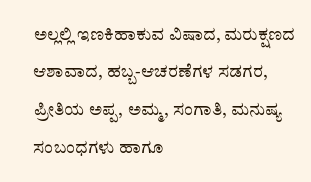ಅಲ್ಲಲ್ಲಿ ಇಣಕಿಹಾಕುವ ವಿಷಾದ, ಮರುಕ್ಷಣದ ಆಶಾವಾದ, ಹಬ್ಬ-ಆಚರಣೆಗಳ ಸಡಗರ, ಪ್ರೀತಿಯ ಅಪ್ಪ, ಅಮ್ಮ, ಸಂಗಾತಿ, ಮನುಷ್ಯ ಸಂಬಂಧಗಳು ಹಾಗೂ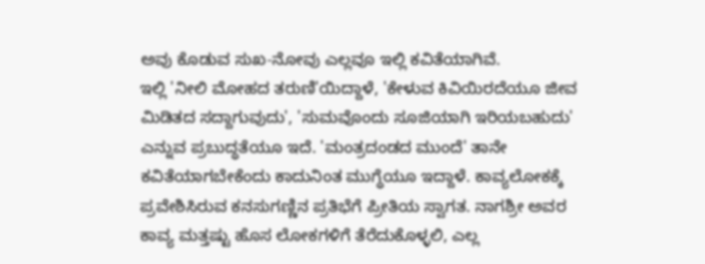ಅವು ಕೊಡುವ ಸುಖ-ನೋವು ಎಲ್ಲವೂ ಇಲ್ಲಿ ಕವಿತೆಯಾಗಿವೆ.
ಇಲ್ಲಿ 'ನೀಲಿ ಮೋಹದ ತರುಣಿ'ಯಿದ್ದಾಳೆ, 'ಕೇಳುವ ಕಿವಿಯಿರದೆಯೂ ಜೀವ ಮಿಡಿತದ ಸದ್ದಾಗುವುದು', 'ಸುಮವೊಂದು ಸೂಜಿಯಾಗಿ ಇರಿಯಬಹುದು' ಎನ್ನುವ ಪ್ರಬುದ್ಧತೆಯೂ ಇದೆ. 'ಮಂತ್ರದಂಡದ ಮುಂದೆ' ತಾನೇ ಕವಿತೆಯಾಗಬೇಕೆಂದು ಕಾದುನಿಂತ ಮುಗ್ಧೆಯೂ ಇದ್ದಾಳೆ. ಕಾವ್ಯಲೋಕಕ್ಕೆ ಪ್ರವೇಶಿಸಿರುವ ಕನಸುಗಣ್ಣಿನ ಪ್ರತಿಭೆಗೆ ಪ್ರೀತಿಯ ಸ್ವಾಗತ. ನಾಗಶ್ರೀ ಅವರ ಕಾವ್ಯ ಮತ್ತಷ್ಟು ಹೊಸ ಲೋಕಗಳಿಗೆ ತೆರೆದುಕೊಳ್ಳಲಿ, ಎಲ್ಲ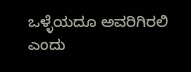ಒಳ್ಳೆಯದೂ ಅವರಿಗಿರಲಿ ಎಂದು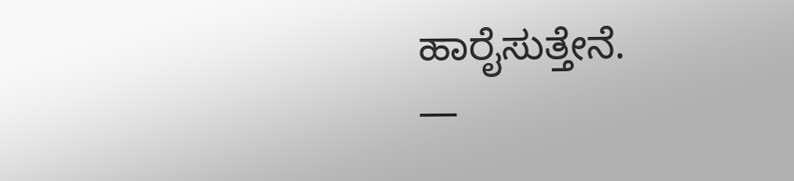ಹಾರೈಸುತ್ತೇನೆ.
—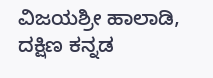ವಿಜಯಶ್ರೀ ಹಾಲಾಡಿ, ದಕ್ಷಿಣ ಕನ್ನಡ